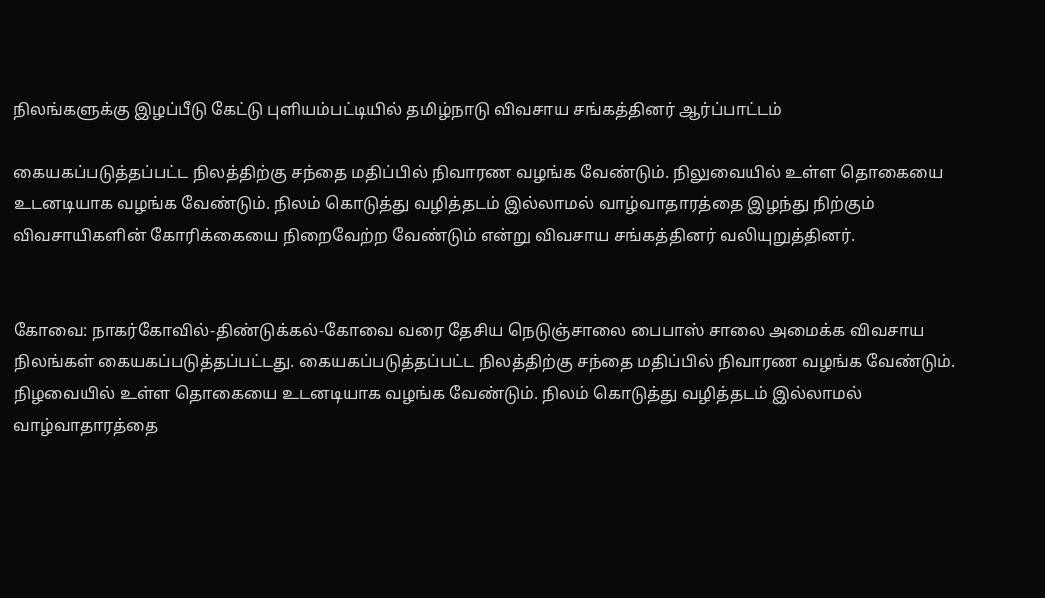நிலங்களுக்கு இழப்பீடு கேட்டு புளியம்பட்டியில் தமிழ்நாடு விவசாய சங்கத்தினர் ஆர்ப்பாட்டம்

கையகப்படுத்தப்பட்ட நிலத்திற்கு சந்தை மதிப்பில் நிவாரண வழங்க வேண்டும். நிலுவையில் உள்ள தொகையை உடனடியாக வழங்க வேண்டும். நிலம் கொடுத்து வழித்தடம் இல்லாமல் வாழ்வாதாரத்தை இழந்து நிற்கும் விவசாயிகளின் கோரிக்கையை நிறைவேற்ற வேண்டும் என்று விவசாய சங்கத்தினர் வலியுறுத்தினர்.


கோவை: நாகர்கோவில்-திண்டுக்கல்-கோவை வரை தேசிய நெடுஞ்சாலை பைபாஸ் சாலை அமைக்க விவசாய நிலங்கள் கையகப்படுத்தப்பட்டது. கையகப்படுத்தப்பட்ட நிலத்திற்கு சந்தை மதிப்பில் நிவாரண வழங்க வேண்டும். நிழவையில் உள்ள தொகையை உடனடியாக வழங்க வேண்டும். நிலம் கொடுத்து வழித்தடம் இல்லாமல் வாழ்வாதாரத்தை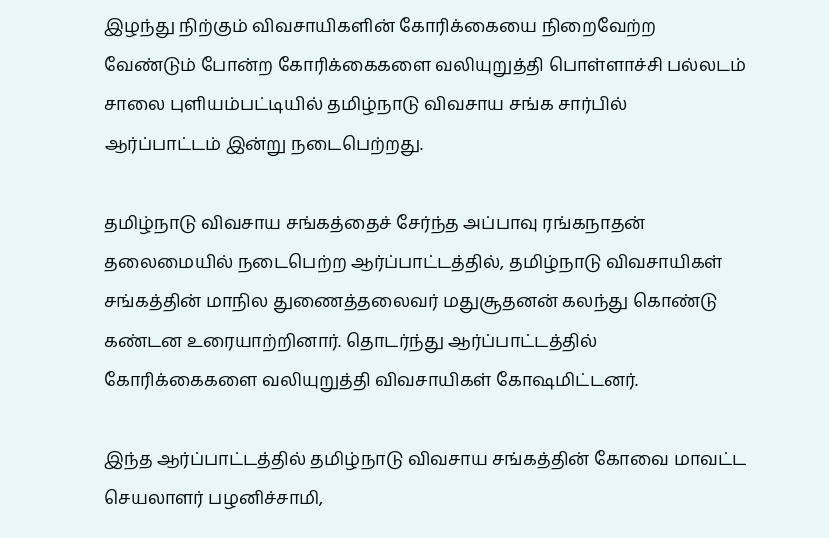இழந்து நிற்கும் விவசாயிகளின் கோரிக்கையை நிறைவேற்ற வேண்டும் போன்ற கோரிக்கைகளை வலியுறுத்தி பொள்ளாச்சி பல்லடம் சாலை புளியம்பட்டியில் தமிழ்நாடு விவசாய சங்க சார்பில் ஆர்ப்பாட்டம் இன்று நடைபெற்றது.

தமிழ்நாடு விவசாய சங்கத்தைச் சேர்ந்த அப்பாவு ரங்கநாதன் தலைமையில் நடைபெற்ற ஆர்ப்பாட்டத்தில், தமிழ்நாடு விவசாயிகள் சங்கத்தின் மாநில துணைத்தலைவர் மதுசூதனன் கலந்து கொண்டு கண்டன உரையாற்றினார். தொடர்ந்து ஆர்ப்பாட்டத்தில் கோரிக்கைகளை வலியுறுத்தி விவசாயிகள் கோஷமிட்டனர்.

இந்த ஆர்ப்பாட்டத்தில் தமிழ்நாடு விவசாய சங்கத்தின் கோவை மாவட்ட செயலாளர் பழனிச்சாமி,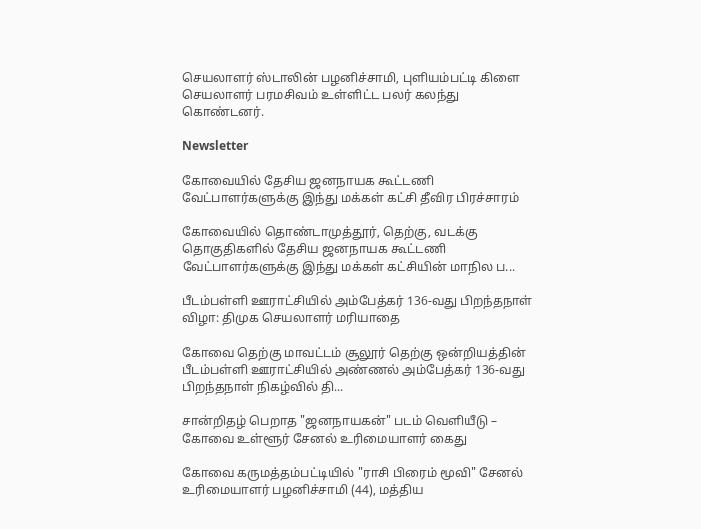செயலாளர் ஸ்டாலின் பழனிச்சாமி, புளியம்பட்டி கிளை செயலாளர் பரமசிவம் உள்ளிட்ட பலர் கலந்து கொண்டனர்.

Newsletter

கோவையில் தேசிய ஜனநாயக கூட்டணி வேட்பாளர்களுக்கு இந்து மக்கள் கட்சி தீவிர பிரச்சாரம்

கோவையில் தொண்டாமுத்தூர், தெற்கு, வடக்கு தொகுதிகளில் தேசிய ஜனநாயக கூட்டணி வேட்பாளர்களுக்கு இந்து மக்கள் கட்சியின் மாநில ப...

பீடம்பள்ளி ஊராட்சியில் அம்பேத்கர் 136-வது பிறந்தநாள் விழா: திமுக செயலாளர் மரியாதை

கோவை தெற்கு மாவட்டம் சூலூர் தெற்கு ஒன்றியத்தின் பீடம்பள்ளி ஊராட்சியில் அண்ணல் அம்பேத்கர் 136-வது பிறந்தநாள் நிகழ்வில் தி...

சான்றிதழ் பெறாத "ஜனநாயகன்" படம் வெளியீடு – கோவை உள்ளூர் சேனல் உரிமையாளர் கைது

கோவை கருமத்தம்பட்டியில் "ராசி பிரைம் மூவி" சேனல் உரிமையாளர் பழனிச்சாமி (44), மத்திய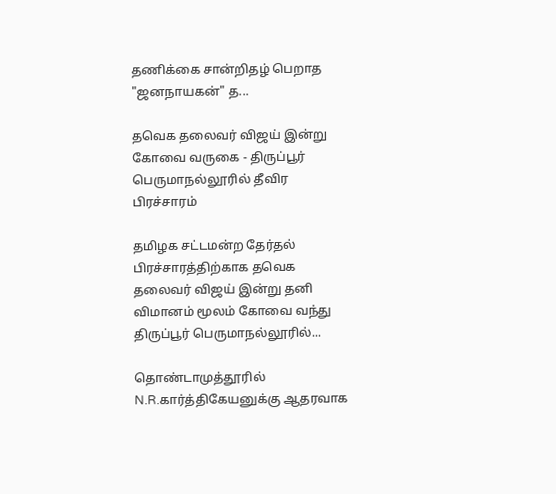தணிக்கை சான்றிதழ் பெறாத "ஜனநாயகன்" த...

தவெக தலைவர் விஜய் இன்று கோவை வருகை - திருப்பூர் பெருமாநல்லூரில் தீவிர பிரச்சாரம்

தமிழக சட்டமன்ற தேர்தல் பிரச்சாரத்திற்காக தவெக தலைவர் விஜய் இன்று தனி விமானம் மூலம் கோவை வந்து திருப்பூர் பெருமாநல்லூரில்...

தொண்டாமுத்தூரில் N.R.கார்த்திகேயனுக்கு ஆதரவாக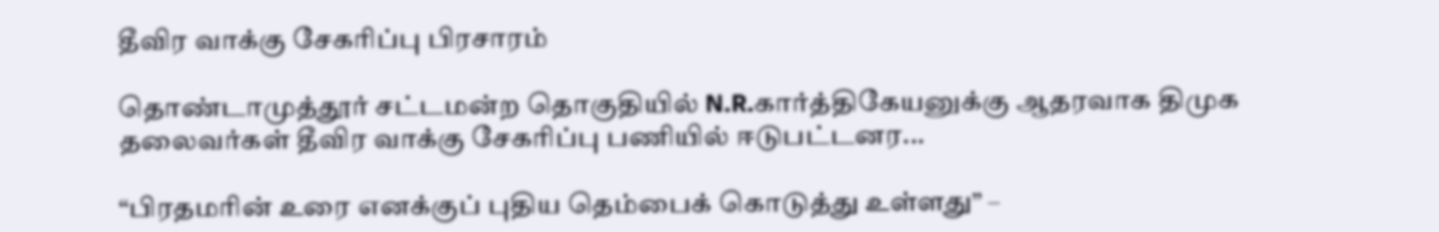தீவிர வாக்கு சேகரிப்பு பிரசாரம்

தொண்டாமுத்தூர் சட்டமன்ற தொகுதியில் N.R.கார்த்திகேயனுக்கு ஆதரவாக திமுக தலைவர்கள் தீவிர வாக்கு சேகரிப்பு பணியில் ஈடுபட்டனர...

“பிரதமரின் உரை எனக்குப் புதிய தெம்பைக் கொடுத்து உள்ளது” –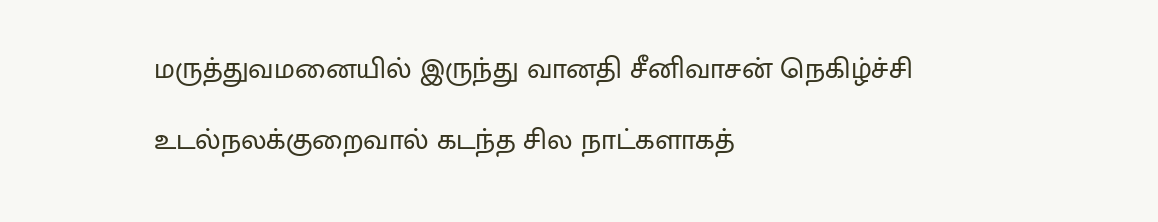மருத்துவமனையில் இருந்து வானதி சீனிவாசன் நெகிழ்ச்சி

உடல்நலக்குறைவால் கடந்த சில நாட்களாகத்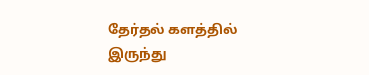தேர்தல் களத்தில் இருந்து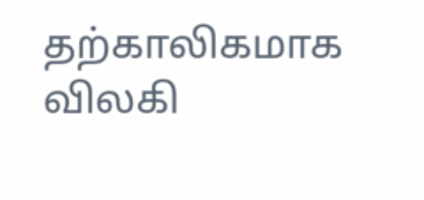தற்காலிகமாக விலகி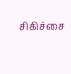சிகிச்சை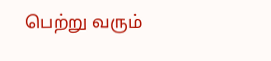பெற்று வரும்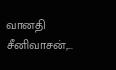வானதி சீனிவாசன்,...